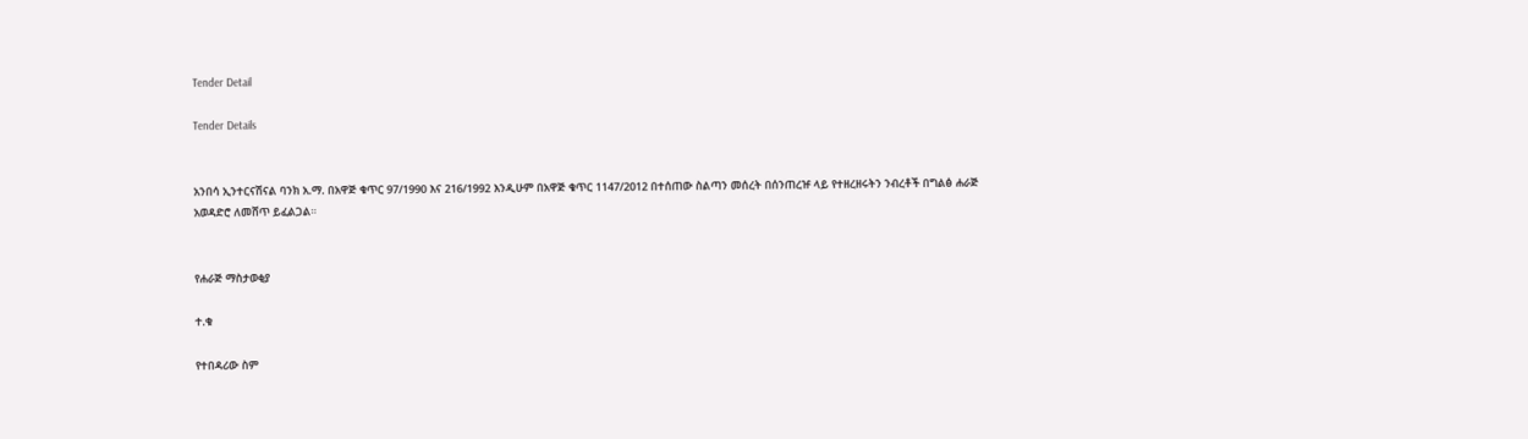Tender Detail

Tender Details


አንበሳ ኢንተርናሽናል ባንክ አ.ማ. በአዋጅ ቁጥር 97/1990 እና 216/1992 እንዲሁም በአዋጅ ቁጥር 1147/2012 በተሰጠው ስልጣን መሰረት በሰንጠረዡ ላይ የተዘረዘሩትን ንብረቶች በግልፅ ሐራጅ አወዳድሮ ለመሸጥ ይፈልጋል።


የሐራጅ ማስታወቂያ

ተ.ቁ

የተበዳሪው ስም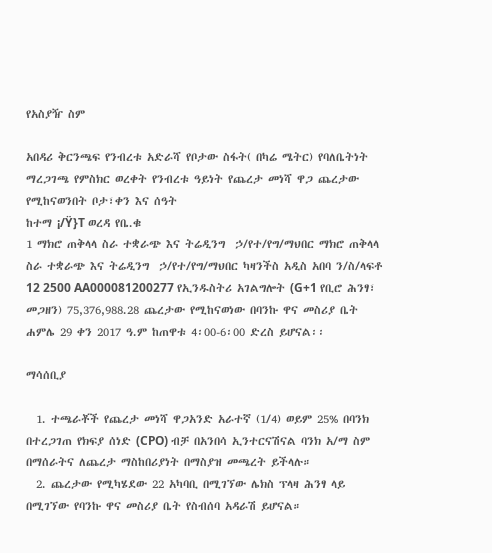የአስያዥ ስም

አበዳሪ ቅርንጫፍ የንብረቱ አድራሻ የቦታው ስፋት( በካሬ ሜትር) የባለቤትነት ማረጋገጫ የምስክር ወረቀት የንብረቱ ዓይነት የጨረታ መነሻ ዋጋ ጨረታው የሚከናወንበት ቦታ፣ቀን እና ሰዓት
ከተማ ¡/Ÿ}T ወረዳ የቤ.ቁ
1 ማክሮ ጠቅላላ ስራ ተቋራጭ እና ትሬዲንግ  ኃ/የተ/የግ/ማህበር ማክሮ ጠቅላላ ስራ ተቋራጭ እና ትሬዲንግ  ኃ/የተ/የግ/ማህበር ካዛንችስ አዲስ አበባ ን/ስ/ላፍቶ 12 2500 AA000081200277 የኢንዱስትሪ አገልግሎት (G+1 የቢሮ ሕንፃ፣ መጋዘን) 75,376,988.28 ጨረታው የሚከናወነው በባንኩ ዋና መስሪያ ቤት ሐምሌ 29 ቀን 2017 ዓ.ም ከጠዋቱ 4፡00-6፡00 ድረስ ይሆናል፡፡

ማሳሰቢያ

  1. ተጫራቾች የጨረታ መነሻ ዋጋአንድ አራተኛ (1/4) ወይም 25% በባንክ በተረጋገጠ የክፍያ ሰነድ (CPO) ብቻ በአንበሳ ኢንተርናሽናል ባንክ አ/ማ ስም በማሰራትና ለጨረታ ማስከበሪያነት በማስያዝ መጫረት ይችላሉ።
  2. ጨረታው የሚካሄደው 22 አካባቢ በሚገኘው ሌክስ ፕላዛ ሕንፃ ላይ በሚገኘው የባንኩ ዋና መስሪያ ቤት የስብሰባ አዳራሽ ይሆናል።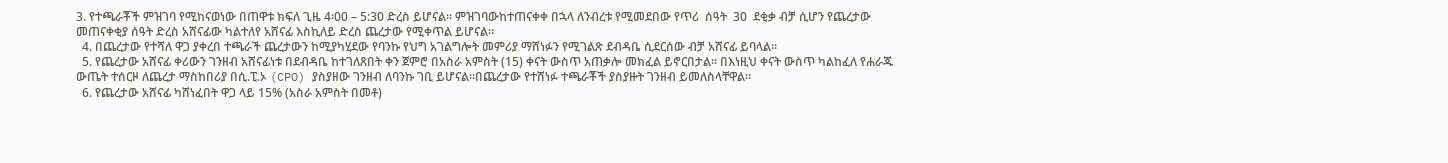3. የተጫራቾች ምዝገባ የሚከናወነው በጠዋቱ ክፍለ ጊዜ 4፡00 – 5:30 ድረስ ይሆናል። ምዝገባውከተጠናቀቀ በኋላ ለንብረቱ የሚመደበው የጥሪ  ሰዓት  30  ደቂቃ ብቻ ሲሆን የጨረታው መጠናቀቂያ ሰዓት ድረስ አሸናፊው ካልተለየ አሸናፊ እስኪለይ ድረስ ጨረታው የሚቀጥል ይሆናል።
  4. በጨረታው የተሻለ ዋጋ ያቀረበ ተጫራች ጨረታውን ከሚያካሂደው የባንኩ የህግ አገልግሎት መምሪያ ማሸነፉን የሚገልጽ ደብዳቤ ሲደርሰው ብቻ አሸናፊ ይባላል።
  5. የጨረታው አሸናፊ ቀሪውን ገንዘብ አሸናፊነቱ በደብዳቤ ከተገለጸበት ቀን ጀምሮ በአስራ አምስት (15) ቀናት ውስጥ አጠቃሎ መክፈል ይኖርበታል። በእነዚህ ቀናት ውስጥ ካልከፈለ የሐራጁ ውጤት ተሰርዞ ለጨረታ ማስከበሪያ በሲ.ፒ.ኦ (CPO) ያስያዘው ገንዘብ ለባንኩ ገቢ ይሆናል።በጨረታው የተሸነፉ ተጫራቾች ያስያዙት ገንዘብ ይመለስላቸዋል።
  6. የጨረታው አሸናፊ ካሸነፈበት ዋጋ ላይ 15% (አስራ አምስት በመቶ)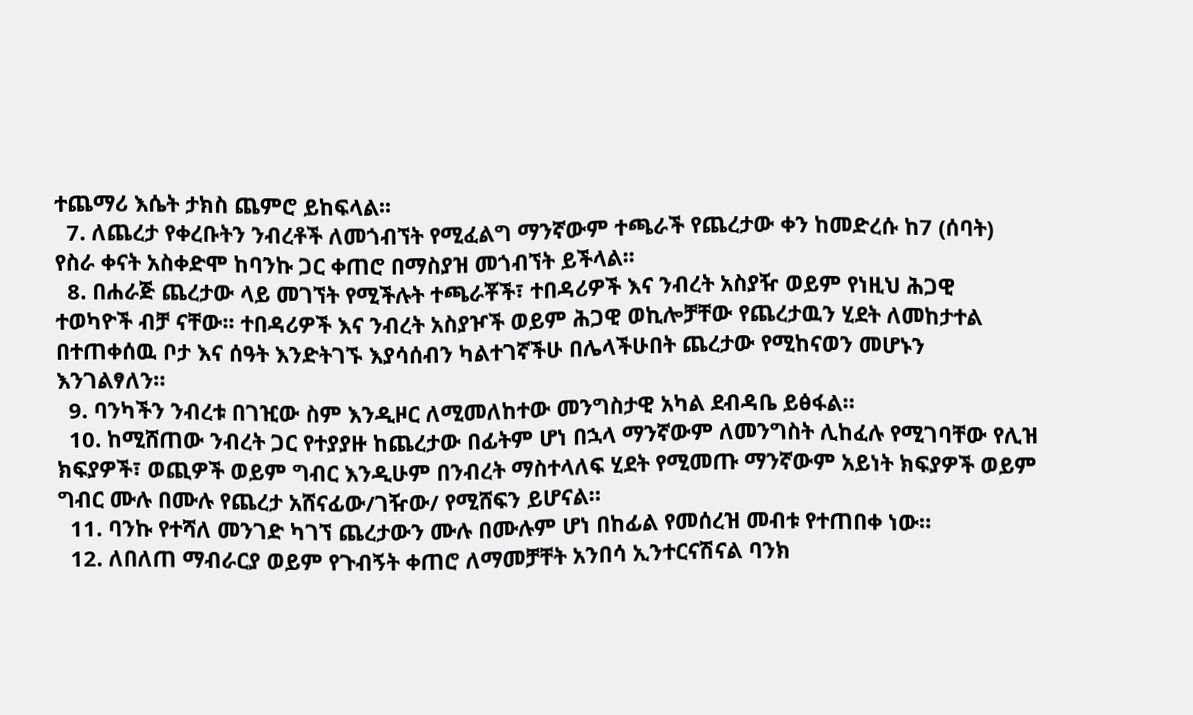ተጨማሪ እሴት ታክስ ጨምሮ ይከፍላል፡፡
  7. ለጨረታ የቀረቡትን ንብረቶች ለመጎብኘት የሚፈልግ ማንኛውም ተጫራች የጨረታው ቀን ከመድረሱ ከ7 (ሰባት) የስራ ቀናት አስቀድሞ ከባንኩ ጋር ቀጠሮ በማስያዝ መጎብኘት ይችላል፡፡
  8. በሐራጅ ጨረታው ላይ መገኘት የሚችሉት ተጫራቾች፣ ተበዳሪዎች እና ንብረት አስያዥ ወይም የነዚህ ሕጋዊ ተወካዮች ብቻ ናቸው፡፡ ተበዳሪዎች እና ንብረት አስያዦች ወይም ሕጋዊ ወኪሎቻቸው የጨረታዉን ሂደት ለመከታተል በተጠቀሰዉ ቦታ እና ሰዓት እንድትገኙ እያሳሰብን ካልተገኛችሁ በሌላችሁበት ጨረታው የሚከናወን መሆኑን እንገልፃለን።
  9. ባንካችን ንብረቱ በገዢው ስም እንዲዞር ለሚመለከተው መንግስታዊ አካል ደብዳቤ ይፅፋል።
  10. ከሚሸጠው ንብረት ጋር የተያያዙ ከጨረታው በፊትም ሆነ በኋላ ማንኛውም ለመንግስት ሊከፈሉ የሚገባቸው የሊዝ ክፍያዎች፣ ወጪዎች ወይም ግብር እንዲሁም በንብረት ማስተላለፍ ሂደት የሚመጡ ማንኛውም አይነት ክፍያዎች ወይም ግብር ሙሉ በሙሉ የጨረታ አሸናፊው/ገዥው/ የሚሸፍን ይሆናል።
  11. ባንኩ የተሻለ መንገድ ካገኘ ጨረታውን ሙሉ በሙሉም ሆነ በከፊል የመሰረዝ መብቱ የተጠበቀ ነው።
  12. ለበለጠ ማብራርያ ወይም የጉብኝት ቀጠሮ ለማመቻቸት አንበሳ ኢንተርናሽናል ባንክ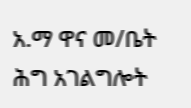አ.ማ ዋና መ/ቤት ሕግ አገልግሎት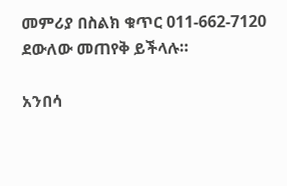መምሪያ በስልክ ቁጥር 011-662-7120 ደውለው መጠየቅ ይችላሉ።

አንበሳ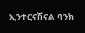ኢንተርናሽናል ባንክ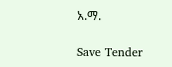አ.ማ.

Save Tender